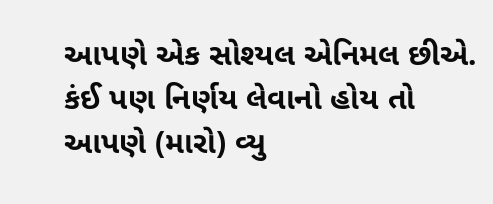આપણે એક સોશ્યલ એનિમલ છીએ. કંઈ પણ નિર્ણય લેવાનો હોય તો આપણે (મારો) વ્યુ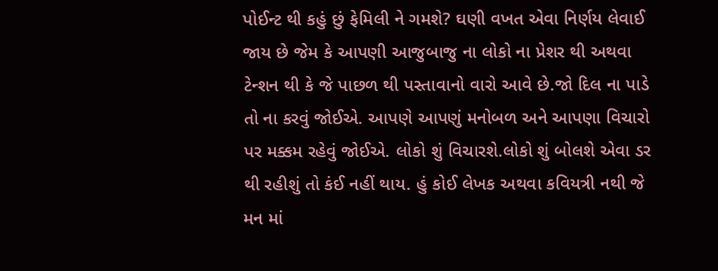પોઈન્ટ થી કહું છું ફેમિલી ને ગમશે? ઘણી વખત એવા નિર્ણય લેવાઈ જાય છે જેમ કે આપણી આજુબાજુ ના લોકો ના પ્રેશર થી અથવા ટેન્શન થી કે જે પાછળ થી પસ્તાવાનો વારો આવે છે.જો દિલ ના પાડે તો ના કરવું જોઈએ. આપણે આપણું મનોબળ અને આપણા વિચારો પર મક્કમ રહેવું જોઈએ. લોકો શું વિચારશે.લોકો શું બોલશે એવા ડર થી રહીશું તો કંઈ નહીં થાય. હું કોઈ લેખક અથવા કવિયત્રી નથી જે મન માં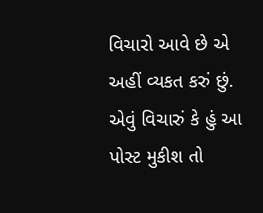વિચારો આવે છે એ અહીં વ્યકત કરું છું. એવું વિચારું કે હું આ પોસ્ટ મુકીશ તો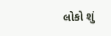લોકો શું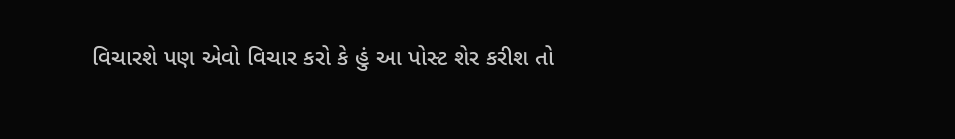વિચારશે પણ એવો વિચાર કરો કે હું આ પોસ્ટ શેર કરીશ તો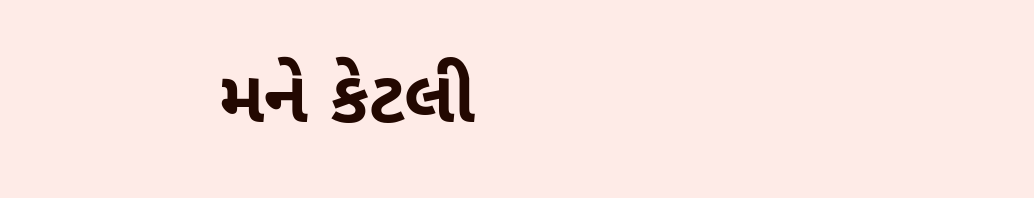મને કેટલી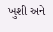ખુશી અને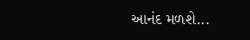આનંદ મળશે...